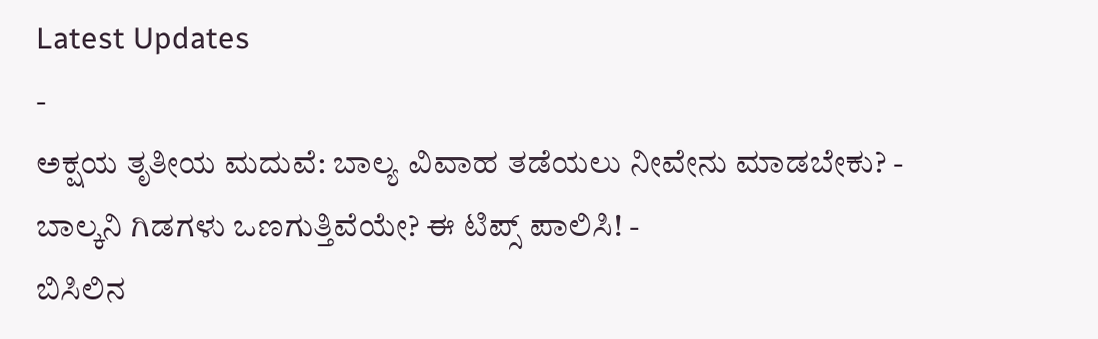Latest Updates
-
ಅಕ್ಷಯ ತೃತೀಯ ಮದುವೆ: ಬಾಲ್ಯ ವಿವಾಹ ತಡೆಯಲು ನೀವೇನು ಮಾಡಬೇಕು? -
ಬಾಲ್ಕನಿ ಗಿಡಗಳು ಒಣಗುತ್ತಿವೆಯೇ? ಈ ಟಿಪ್ಸ್ ಪಾಲಿಸಿ! -
ಬಿಸಿಲಿನ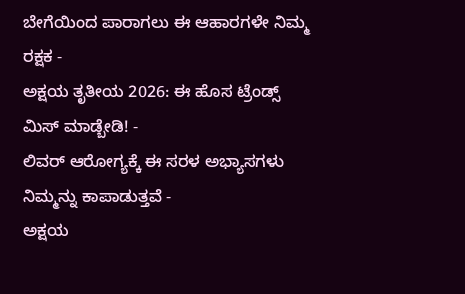ಬೇಗೆಯಿಂದ ಪಾರಾಗಲು ಈ ಆಹಾರಗಳೇ ನಿಮ್ಮ ರಕ್ಷಕ -
ಅಕ್ಷಯ ತೃತೀಯ 2026: ಈ ಹೊಸ ಟ್ರೆಂಡ್ಸ್ ಮಿಸ್ ಮಾಡ್ಬೇಡಿ! -
ಲಿವರ್ ಆರೋಗ್ಯಕ್ಕೆ ಈ ಸರಳ ಅಭ್ಯಾಸಗಳು ನಿಮ್ಮನ್ನು ಕಾಪಾಡುತ್ತವೆ -
ಅಕ್ಷಯ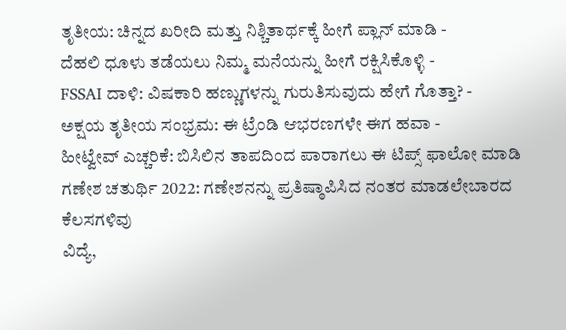ತೃತೀಯ: ಚಿನ್ನದ ಖರೀದಿ ಮತ್ತು ನಿಶ್ಚಿತಾರ್ಥಕ್ಕೆ ಹೀಗೆ ಪ್ಲಾನ್ ಮಾಡಿ -
ದೆಹಲಿ ಧೂಳು ತಡೆಯಲು ನಿಮ್ಮ ಮನೆಯನ್ನು ಹೀಗೆ ರಕ್ಷಿಸಿಕೊಳ್ಳಿ -
FSSAI ದಾಳಿ: ವಿಷಕಾರಿ ಹಣ್ಣುಗಳನ್ನು ಗುರುತಿಸುವುದು ಹೇಗೆ ಗೊತ್ತಾ? -
ಅಕ್ಷಯ ತೃತೀಯ ಸಂಭ್ರಮ: ಈ ಟ್ರೆಂಡಿ ಆಭರಣಗಳೇ ಈಗ ಹವಾ -
ಹೀಟ್ವೇವ್ ಎಚ್ಚರಿಕೆ: ಬಿಸಿಲಿನ ತಾಪದಿಂದ ಪಾರಾಗಲು ಈ ಟಿಪ್ಸ್ ಫಾಲೋ ಮಾಡಿ
ಗಣೇಶ ಚತುರ್ಥಿ 2022: ಗಣೇಶನನ್ನು ಪ್ರತಿಷ್ಠಾಪಿಸಿದ ನಂತರ ಮಾಡಲೇಬಾರದ ಕೆಲಸಗಳಿವು
ವಿದ್ಯೆ,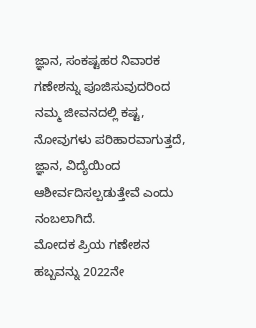ಜ್ಞಾನ, ಸಂಕಷ್ಟಹರ ನಿವಾರಕ ಗಣೇಶನ್ನು ಪೂಜಿಸುವುದರಿಂದ ನಮ್ಮ ಜೀವನದಲ್ಲಿ ಕಷ್ಟ, ನೋವುಗಳು ಪರಿಹಾರವಾಗುತ್ತದೆ, ಜ್ಞಾನ, ವಿದ್ಯೆಯಿಂದ ಆಶೀರ್ವದಿಸಲ್ಪಡುತ್ತೇವೆ ಎಂದು ನಂಬಲಾಗಿದೆ.
ಮೋದಕ ಪ್ರಿಯ ಗಣೇಶನ ಹಬ್ಬವನ್ನು 2022ನೇ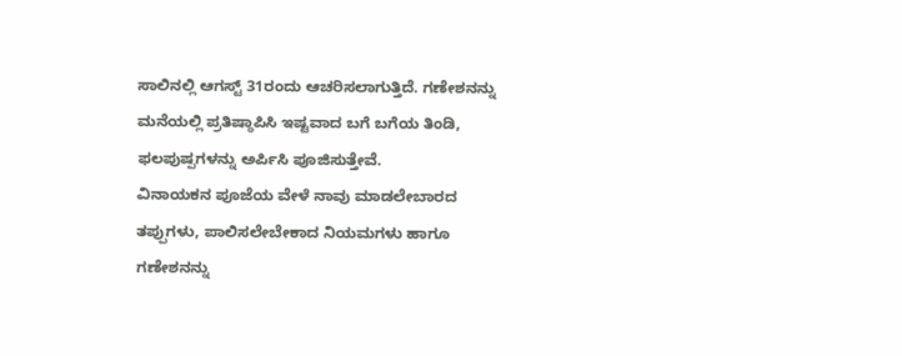ಸಾಲಿನಲ್ಲಿ ಆಗಸ್ಟ್ 31ರಂದು ಆಚರಿಸಲಾಗುತ್ತಿದೆ. ಗಣೇಶನನ್ನು ಮನೆಯಲ್ಲಿ ಪ್ರತಿಷ್ಠಾಪಿಸಿ ಇಷ್ಟವಾದ ಬಗೆ ಬಗೆಯ ತಿಂಡಿ, ಫಲಪುಷ್ಪಗಳನ್ನು ಅರ್ಪಿಸಿ ಪೂಜಿಸುತ್ತೇವೆ.
ವಿನಾಯಕನ ಪೂಜೆಯ ವೇಳೆ ನಾವು ಮಾಡಲೇಬಾರದ ತಪ್ಪುಗಳು, ಪಾಲಿಸಲೇಬೇಕಾದ ನಿಯಮಗಳು ಹಾಗೂ ಗಣೇಶನನ್ನು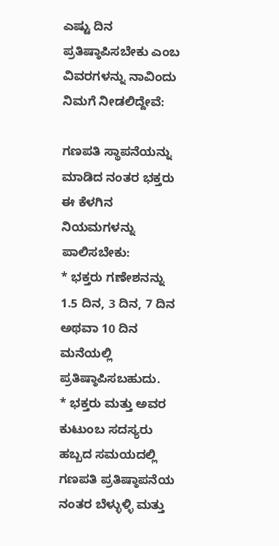ಎಷ್ಟು ದಿನ ಪ್ರತಿಷ್ಠಾಪಿಸಬೇಕು ಎಂಬ ವಿವರಗಳನ್ನು ನಾವಿಂದು ನಿಮಗೆ ನೀಡಲಿದ್ದೇವೆ:

ಗಣಪತಿ ಸ್ಥಾಪನೆಯನ್ನು ಮಾಡಿದ ನಂತರ ಭಕ್ತರು ಈ ಕೆಳಗಿನ ನಿಯಮಗಳನ್ನು ಪಾಲಿಸಬೇಕು:
* ಭಕ್ತರು ಗಣೇಶನನ್ನು 1.5 ದಿನ, 3 ದಿನ, 7 ದಿನ ಅಥವಾ 10 ದಿನ ಮನೆಯಲ್ಲಿ ಪ್ರತಿಷ್ಠಾಪಿಸಬಹುದು.
* ಭಕ್ತರು ಮತ್ತು ಅವರ ಕುಟುಂಬ ಸದಸ್ಯರು ಹಬ್ಬದ ಸಮಯದಲ್ಲಿ ಗಣಪತಿ ಪ್ರತಿಷ್ಠಾಪನೆಯ ನಂತರ ಬೆಳ್ಳುಳ್ಳಿ ಮತ್ತು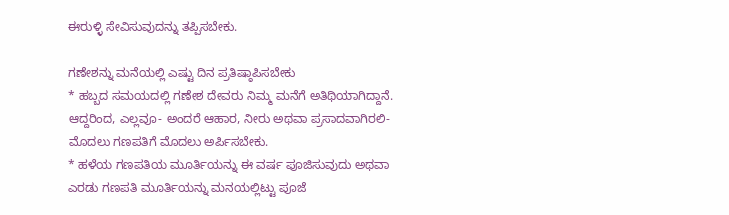ಈರುಳ್ಳಿ ಸೇವಿಸುವುದನ್ನು ತಪ್ಪಿಸಬೇಕು.

ಗಣೇಶನ್ನು ಮನೆಯಲ್ಲಿ ಎಷ್ಟು ದಿನ ಪ್ರತಿಷ್ಠಾಪಿಸಬೇಕು
* ಹಬ್ಬದ ಸಮಯದಲ್ಲಿ ಗಣೇಶ ದೇವರು ನಿಮ್ಮ ಮನೆಗೆ ಅತಿಥಿಯಾಗಿದ್ದಾನೆ. ಆದ್ದರಿಂದ, ಎಲ್ಲವೂ- ಅಂದರೆ ಆಹಾರ, ನೀರು ಅಥವಾ ಪ್ರಸಾದವಾಗಿರಲಿ- ಮೊದಲು ಗಣಪತಿಗೆ ಮೊದಲು ಅರ್ಪಿಸಬೇಕು.
* ಹಳೆಯ ಗಣಪತಿಯ ಮೂರ್ತಿಯನ್ನು ಈ ವರ್ಷ ಪೂಜಿಸುವುದು ಅಥವಾ ಎರಡು ಗಣಪತಿ ಮೂರ್ತಿಯನ್ನು ಮನಯಲ್ಲಿಟ್ಟು ಪೂಜೆ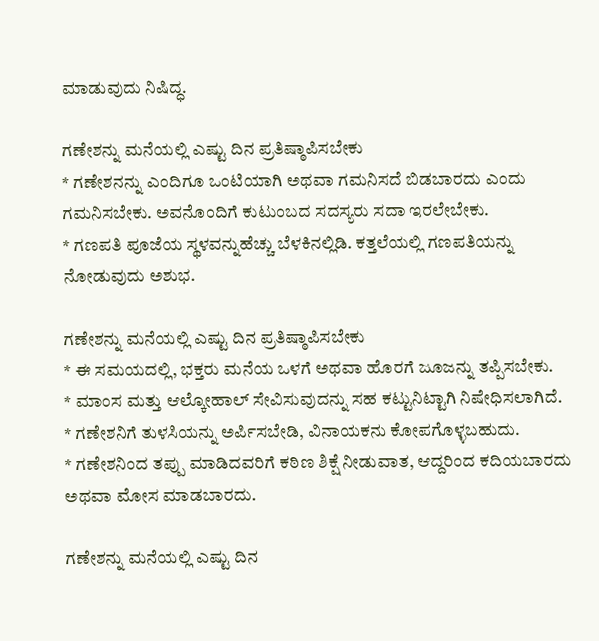ಮಾಡುವುದು ನಿಷಿದ್ಧ.

ಗಣೇಶನ್ನು ಮನೆಯಲ್ಲಿ ಎಷ್ಟು ದಿನ ಪ್ರತಿಷ್ಠಾಪಿಸಬೇಕು
* ಗಣೇಶನನ್ನು ಎಂದಿಗೂ ಒಂಟಿಯಾಗಿ ಅಥವಾ ಗಮನಿಸದೆ ಬಿಡಬಾರದು ಎಂದು ಗಮನಿಸಬೇಕು. ಅವನೊಂದಿಗೆ ಕುಟುಂಬದ ಸದಸ್ಯರು ಸದಾ ಇರಲೇಬೇಕು.
* ಗಣಪತಿ ಪೂಜೆಯ ಸ್ಥಳವನ್ನುಹೆಚ್ಚು ಬೆಳಕಿನಲ್ಲಿಡಿ. ಕತ್ತಲೆಯಲ್ಲಿ ಗಣಪತಿಯನ್ನು ನೋಡುವುದು ಅಶುಭ.

ಗಣೇಶನ್ನು ಮನೆಯಲ್ಲಿ ಎಷ್ಟು ದಿನ ಪ್ರತಿಷ್ಠಾಪಿಸಬೇಕು
* ಈ ಸಮಯದಲ್ಲಿ, ಭಕ್ತರು ಮನೆಯ ಒಳಗೆ ಅಥವಾ ಹೊರಗೆ ಜೂಜನ್ನು ತಪ್ಪಿಸಬೇಕು.
* ಮಾಂಸ ಮತ್ತು ಆಲ್ಕೋಹಾಲ್ ಸೇವಿಸುವುದನ್ನು ಸಹ ಕಟ್ಟುನಿಟ್ಟಾಗಿ ನಿಷೇಧಿಸಲಾಗಿದೆ.
* ಗಣೇಶನಿಗೆ ತುಳಸಿಯನ್ನು ಅರ್ಪಿಸಬೇಡಿ, ವಿನಾಯಕನು ಕೋಪಗೊಳ್ಳಬಹುದು.
* ಗಣೇಶನಿಂದ ತಪ್ಪು ಮಾಡಿದವರಿಗೆ ಕಠಿಣ ಶಿಕ್ಷೆ ನೀಡುವಾತ, ಆದ್ದರಿಂದ ಕದಿಯಬಾರದು ಅಥವಾ ಮೋಸ ಮಾಡಬಾರದು.

ಗಣೇಶನ್ನು ಮನೆಯಲ್ಲಿ ಎಷ್ಟು ದಿನ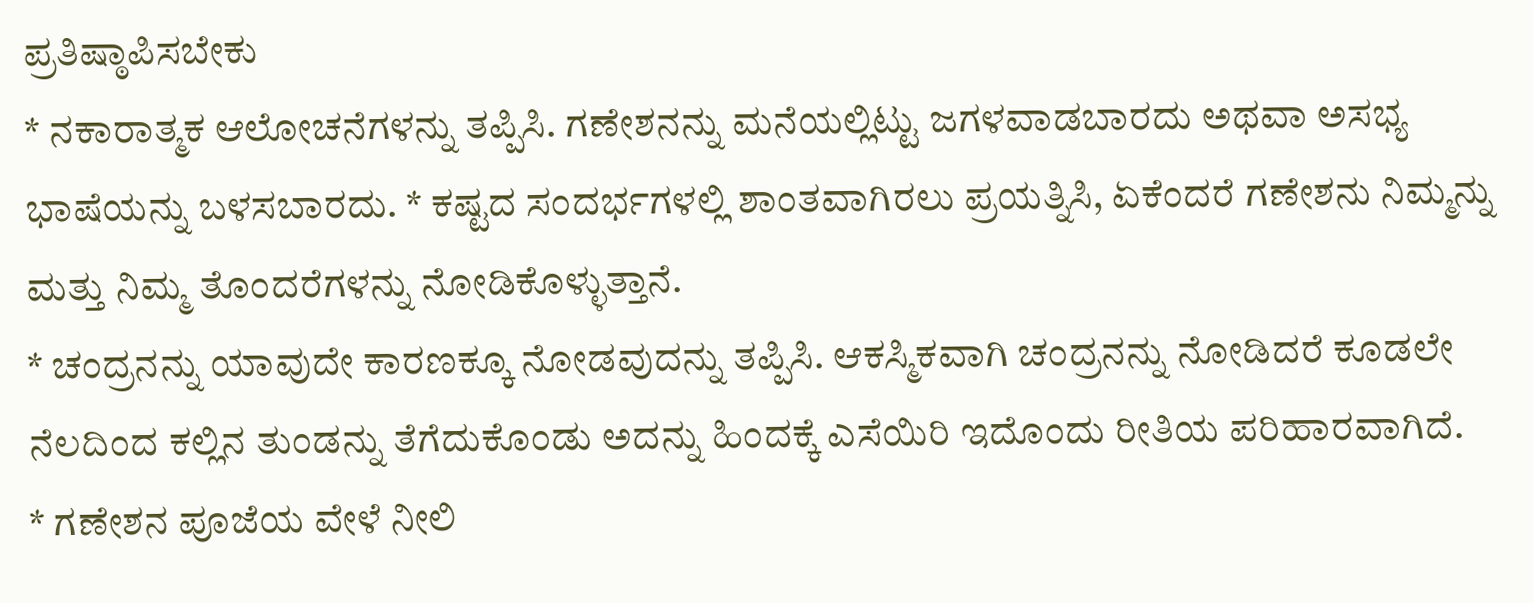ಪ್ರತಿಷ್ಠಾಪಿಸಬೇಕು
* ನಕಾರಾತ್ಮಕ ಆಲೋಚನೆಗಳನ್ನು ತಪ್ಪಿಸಿ. ಗಣೇಶನನ್ನು ಮನೆಯಲ್ಲಿಟ್ಟು ಜಗಳವಾಡಬಾರದು ಅಥವಾ ಅಸಭ್ಯ ಭಾಷೆಯನ್ನು ಬಳಸಬಾರದು. * ಕಷ್ಟದ ಸಂದರ್ಭಗಳಲ್ಲಿ ಶಾಂತವಾಗಿರಲು ಪ್ರಯತ್ನಿಸಿ, ಏಕೆಂದರೆ ಗಣೇಶನು ನಿಮ್ಮನ್ನು ಮತ್ತು ನಿಮ್ಮ ತೊಂದರೆಗಳನ್ನು ನೋಡಿಕೊಳ್ಳುತ್ತಾನೆ.
* ಚಂದ್ರನನ್ನು ಯಾವುದೇ ಕಾರಣಕ್ಕೂ ನೋಡವುದನ್ನು ತಪ್ಪಿಸಿ. ಆಕಸ್ಮಿಕವಾಗಿ ಚಂದ್ರನನ್ನು ನೋಡಿದರೆ ಕೂಡಲೇ ನೆಲದಿಂದ ಕಲ್ಲಿನ ತುಂಡನ್ನು ತೆಗೆದುಕೊಂಡು ಅದನ್ನು ಹಿಂದಕ್ಕೆ ಎಸೆಯಿರಿ ಇದೊಂದು ರೀತಿಯ ಪರಿಹಾರವಾಗಿದೆ.
* ಗಣೇಶನ ಪೂಜೆಯ ವೇಳೆ ನೀಲಿ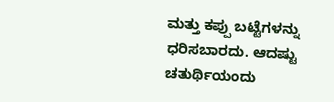ಮತ್ತು ಕಪ್ಪು ಬಟ್ಟೆಗಳನ್ನು ಧರಿಸಬಾರದು. ಆದಷ್ಟು ಚತುರ್ಥಿಯಂದು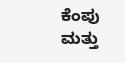ಕೆಂಪು ಮತ್ತು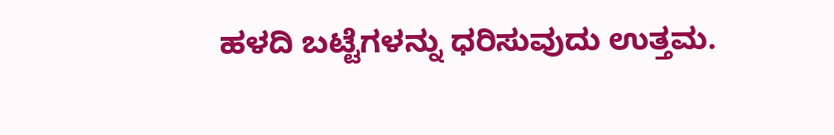ಹಳದಿ ಬಟ್ಟೆಗಳನ್ನು ಧರಿಸುವುದು ಉತ್ತಮ.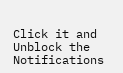Click it and Unblock the Notifications